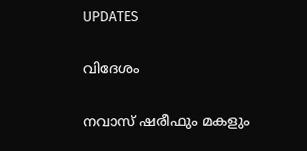UPDATES

വിദേശം

നവാസ് ഷരീഫും മകളും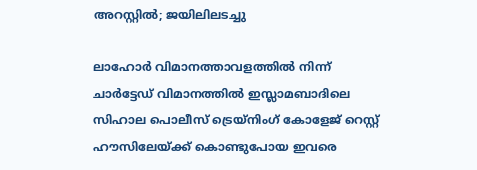അറസ്റ്റില്‍; ജയിലിലടച്ചു

ലാഹോര്‍ വിമാനത്താവളത്തില്‍ നിന്ന് ചാര്‍ട്ടേഡ് വിമാനത്തില്‍ ഇസ്ലാമബാദിലെ സിഹാല പൊലീസ് ട്രെയ്‌നിംഗ് കോളേജ് റെസ്റ്റ് ഹൗസിലേയ്ക്ക് കൊണ്ടുപോയ ഇവരെ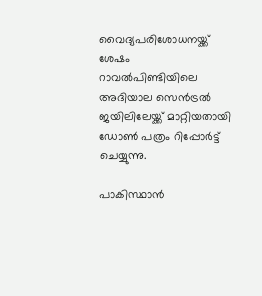വൈദ്യപരിശോധനയ്ക്ക് ശേഷം റാവല്‍പിണ്ടിയിലെ അദിയാല സെന്‍ട്രല്‍ ജയിലിലേയ്ക്ക് മാറ്റിയതായി ഡോണ്‍ പത്രം റിപ്പോര്‍ട്ട് ചെയ്യുന്നു.

പാകിസ്ഥാന്‍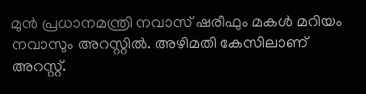മുന്‍ പ്രധാനമന്ത്രി നവാസ് ഷരീഫും മകള്‍ മറിയം നവാസും അറസ്റ്റില്‍. അഴിമതി കേസിലാണ് അറസ്റ്റ്.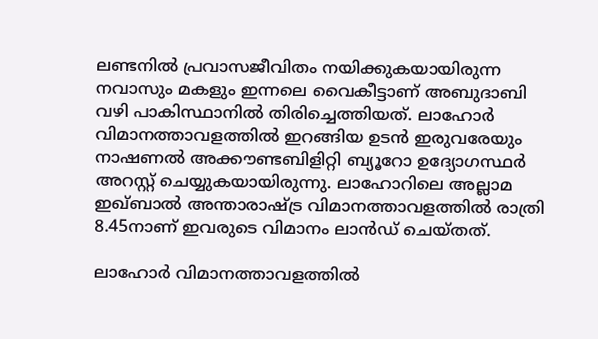ലണ്ടനില്‍ പ്രവാസജീവിതം നയിക്കുകയായിരുന്ന നവാസും മകളും ഇന്നലെ വൈകീട്ടാണ് അബുദാബി വഴി പാകിസ്ഥാനില്‍ തിരിച്ചെത്തിയത്. ലാഹോര്‍ വിമാനത്താവളത്തില്‍ ഇറങ്ങിയ ഉടന്‍ ഇരുവരേയും നാഷണല്‍ അക്കൗണ്ടബിളിറ്റി ബ്യൂറോ ഉദ്യോഗസ്ഥര്‍ അറസ്റ്റ് ചെയ്യുകയായിരുന്നു. ലാഹോറിലെ അല്ലാമ ഇഖ്ബാല്‍ അന്താരാഷ്ട്ര വിമാനത്താവളത്തില്‍ രാത്രി 8.45നാണ് ഇവരുടെ വിമാനം ലാന്‍ഡ് ചെയ്തത്.

ലാഹോര്‍ വിമാനത്താവളത്തില്‍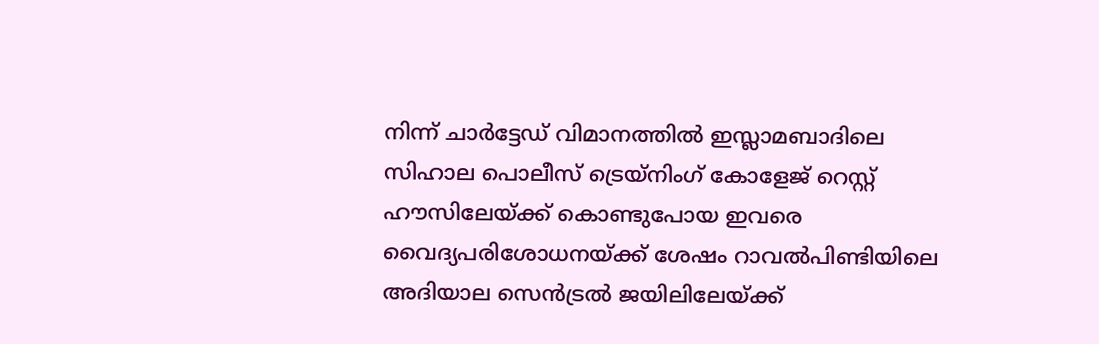നിന്ന് ചാര്‍ട്ടേഡ് വിമാനത്തില്‍ ഇസ്ലാമബാദിലെ സിഹാല പൊലീസ് ട്രെയ്‌നിംഗ് കോളേജ് റെസ്റ്റ് ഹൗസിലേയ്ക്ക് കൊണ്ടുപോയ ഇവരെ വൈദ്യപരിശോധനയ്ക്ക് ശേഷം റാവല്‍പിണ്ടിയിലെ അദിയാല സെന്‍ട്രല്‍ ജയിലിലേയ്ക്ക്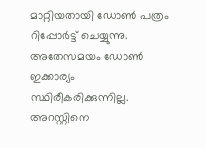മാറ്റിയതായി ഡോണ്‍ പത്രം റിപ്പോര്‍ട്ട് ചെയ്യുന്നു. അതേസമയം ഡോണ്‍ ഇക്കാര്യം സ്ഥിരീകരിക്കുന്നില്ല. അറസ്റ്റിനെ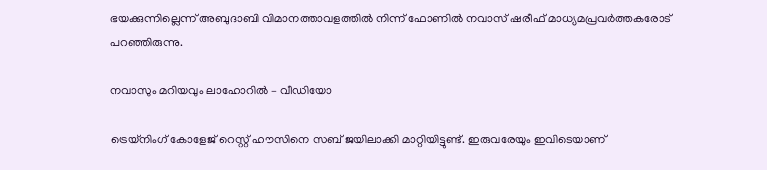ഭയക്കുന്നില്ലെന്ന് അബുദാബി വിമാനത്താവളത്തില്‍ നിന്ന് ഫോണില്‍ നവാസ് ഷരീഫ് മാധ്യമപ്രവര്‍ത്തകരോട് പറഞ്ഞിരുന്നു.

നവാസും മറിയവും ലാഹോറില്‍ – വീഡിയോ

ട്രെയ്‌നിംഗ് കോളേജ് റെസ്റ്റ് ഹൗസിനെ സബ് ജയിലാക്കി മാറ്റിയിട്ടുണ്ട്. ഇരുവരേയും ഇവിടെയാണ്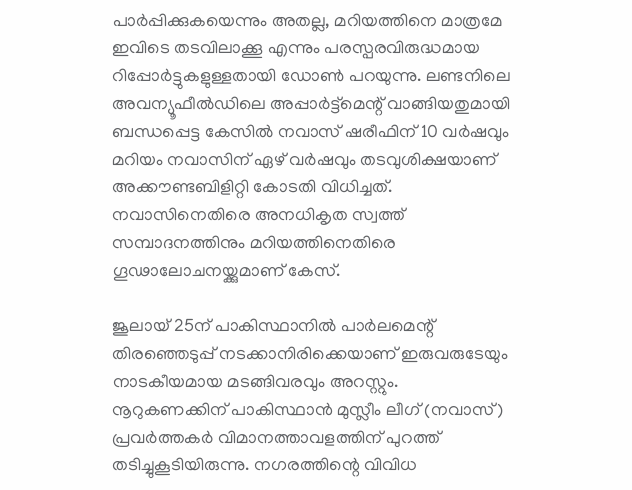പാര്‍പ്പിക്കുകയെന്നും അതല്ല, മറിയത്തിനെ മാത്രമേ ഇവിടെ തടവിലാക്കൂ എന്നും പരസ്പരവിരുദ്ധമായ റിപ്പോര്‍ട്ടുകളുള്ളതായി ഡോണ്‍ പറയുന്നു. ലണ്ടനിലെ അവന്യൂഫീല്‍ഡിലെ അപ്പാര്‍ട്ട്‌മെന്റ് വാങ്ങിയതുമായി ബന്ധപ്പെട്ട കേസില്‍ നവാസ് ഷരീഫിന് 10 വര്‍ഷവും മറിയം നവാസിന് ഏഴ് വര്‍ഷവും തടവുശിക്ഷയാണ് അക്കൗണ്ടബിളിറ്റി കോടതി വിധിച്ചത്. നവാസിനെതിരെ അനധികൃത സ്വത്ത് സമ്പാദനത്തിനും മറിയത്തിനെതിരെ ഗൂഢാലോചനയ്ക്കുമാണ് കേസ്.

ജൂലായ് 25ന് പാകിസ്ഥാനില്‍ പാര്‍ലമെന്റ് തിരഞ്ഞെടുപ്പ് നടക്കാനിരിക്കെയാണ് ഇരുവരുടേയും നാടകീയമായ മടങ്ങിവരവും അറസ്റ്റും. നൂറുകണക്കിന് പാകിസ്ഥാന്‍ മുസ്ലീം ലീഗ് (നവാസ്) പ്രവര്‍ത്തകര്‍ വിമാനത്താവളത്തിന് പുറത്ത് തടിച്ചുകൂടിയിരുന്നു. നഗരത്തിന്റെ വിവിധ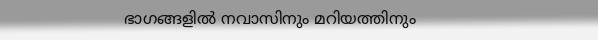ഭാഗങ്ങളില്‍ നവാസിനും മറിയത്തിനും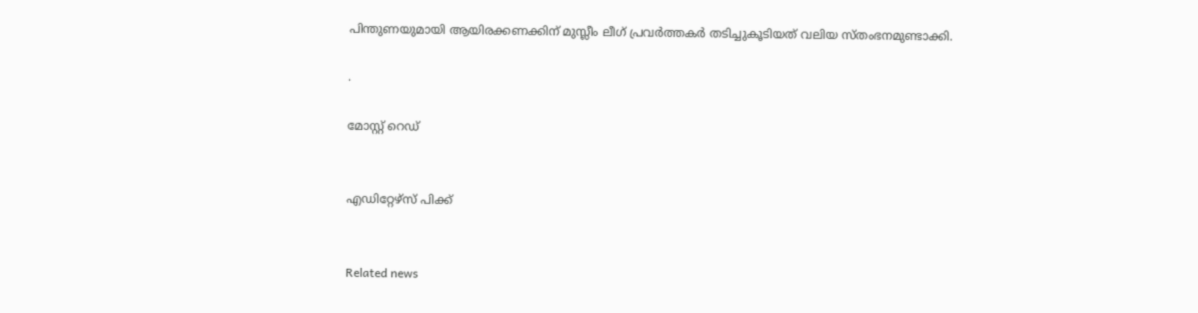പിന്തുണയുമായി ആയിരക്കണക്കിന് മുസ്ലീം ലീഗ് പ്രവര്‍ത്തകര്‍ തടിച്ചുകൂടിയത് വലിയ സ്തംഭനമുണ്ടാക്കി.

.

മോസ്റ്റ് റെഡ്


എഡിറ്റേഴ്സ് പിക്ക്


Related news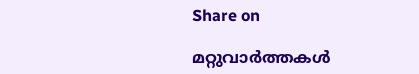Share on

മറ്റുവാര്‍ത്തകള്‍